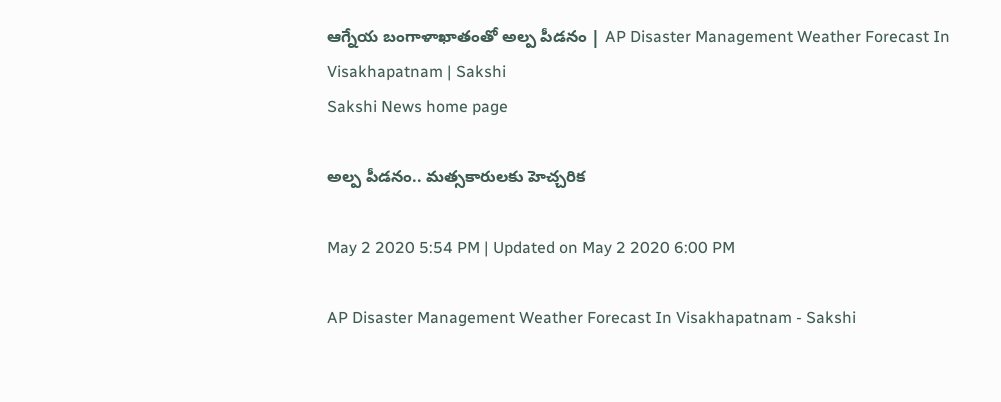ఆగ్నేయ బంగాళాఖాతంతో అల్ప పీడనం | AP Disaster Management Weather Forecast In Visakhapatnam | Sakshi
Sakshi News home page

అల్ప పీడనం.. మత్సకారులకు హెచ్చరిక

May 2 2020 5:54 PM | Updated on May 2 2020 6:00 PM

AP Disaster Management Weather Forecast In Visakhapatnam - Sakshi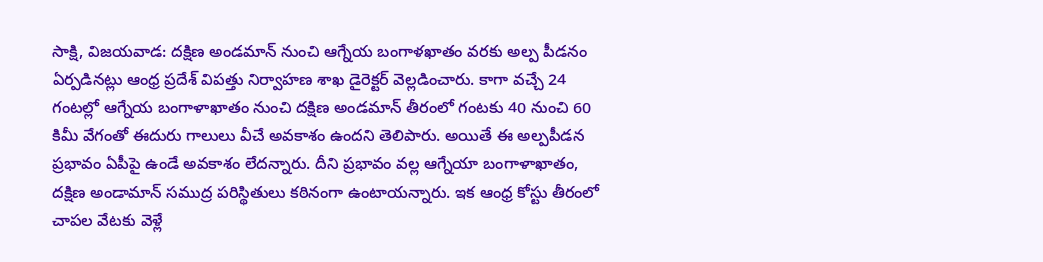సాక్షి, విజయవాడ: దక్షిణ అండమాన్‌ నుంచి ఆగ్నేయ బంగాళఖాతం వరకు అల్ప పీడనం ఏర్పడినట్లు ఆంధ్ర ప్రదేశ్‌ విపత్తు నిర్వాహణ శాఖ డైరెక్టర్‌ వెల్లడించారు. కాగా వచ్చే 24 గంటల్లో ఆగ్నేయ బంగాళాఖాతం నుంచి దక్షిణ అండమాన్‌ తీరంలో గంటకు 40 నుంచి 60 కిమీ వేగంతో ఈదురు గాలులు వీచే అవకాశం ఉందని తెలిపారు. అయితే ఈ అల్పపీడన ప్రభావం ఏపీపై ఉండే అవకాశం లేదన్నారు. దీని ప్రభావం వల్ల ఆగ్నేయా బంగాళాఖాతం, దక్షిణ అండామాన్‌ సముద్ర పరిస్థితులు కఠినంగా ఉంటాయన్నారు. ఇక ఆంధ్ర కోస్టు తీరంలో చాపల వేటకు వెళ్లే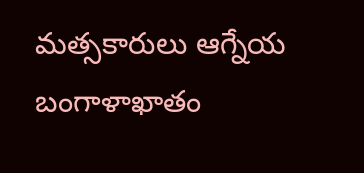మత్సకారులు ఆగ్నేయ బంగాళాఖాతం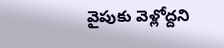వైపుకు వెళ్లోద్దని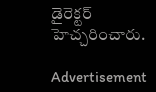డైరెక్టర్‌‌ హెచ్చరించారు.

Advertisement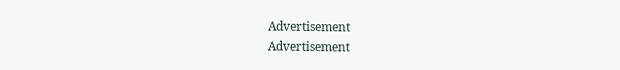Advertisement
Advertisement